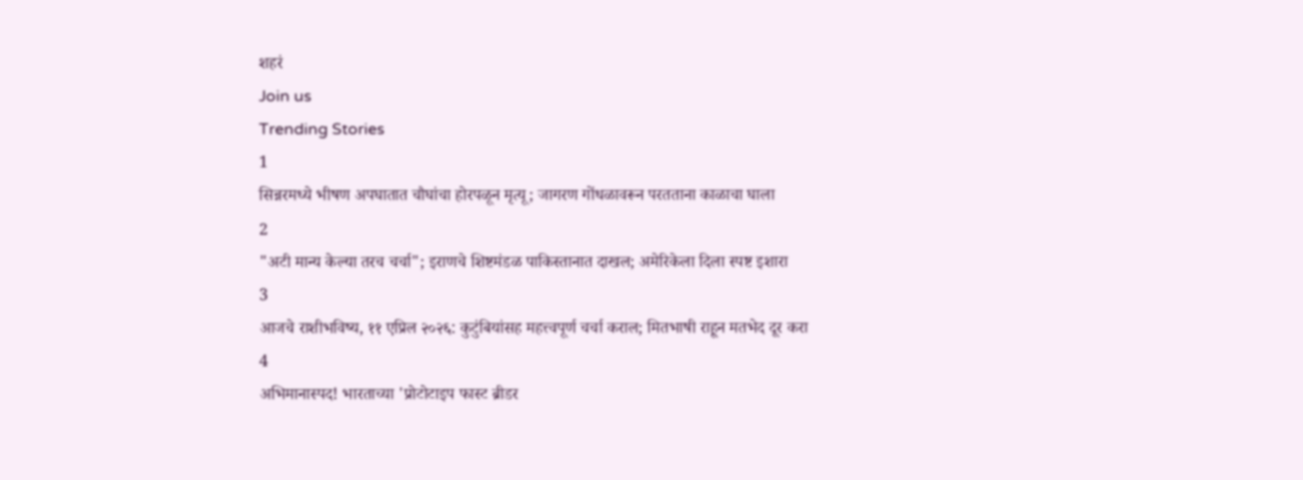शहरं
Join us
Trending Stories
1
सिन्नरमध्ये भीषण अपघातात चौघांचा होरपळून मृत्यू; जागरण गोंधळावरून परतताना काळाचा घाला
2
"अटी मान्य केल्या तरच चर्चा"; इराणचे शिष्टमंडळ पाकिस्तानात दाखल; अमेरिकेला दिला स्पष्ट इशारा
3
आजचे राशीभविष्य, ११ एप्रिल २०२६: कुटुंबियांसह महत्त्वपूर्ण चर्चा कराल; मितभाषी राहून मतभेद दूर करा
4
अभिमानास्पद! भारताच्या 'प्रोटोटाइप फास्ट ब्रीडर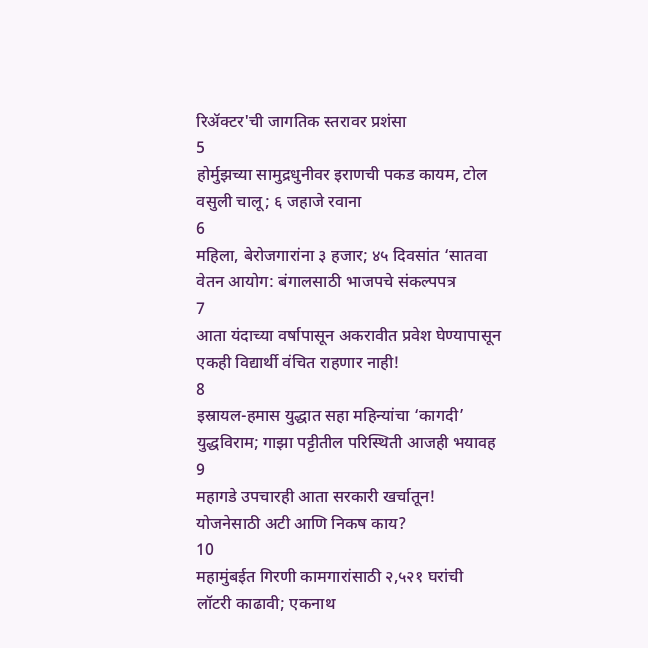रिॲक्टर'ची जागतिक स्तरावर प्रशंसा
5
होर्मुझच्या सामुद्रधुनीवर इराणची पकड कायम, टोल वसुली चालू; ६ जहाजे रवाना
6
महिला, बेरोजगारांना ३ हजार; ४५ दिवसांत ‘सातवा वेतन आयोग: बंगालसाठी भाजपचे संकल्पपत्र
7
आता यंदाच्या वर्षापासून अकरावीत प्रवेश घेण्यापासून एकही विद्यार्थी वंचित राहणार नाही!
8
इस्रायल-हमास युद्धात सहा महिन्यांचा ‘कागदी’ युद्धविराम; गाझा पट्टीतील परिस्थिती आजही भयावह
9
महागडे उपचारही आता सरकारी खर्चातून! योजनेसाठी अटी आणि निकष काय?
10
महामुंबईत गिरणी कामगारांसाठी २,५२१ घरांची लॉटरी काढावी; एकनाथ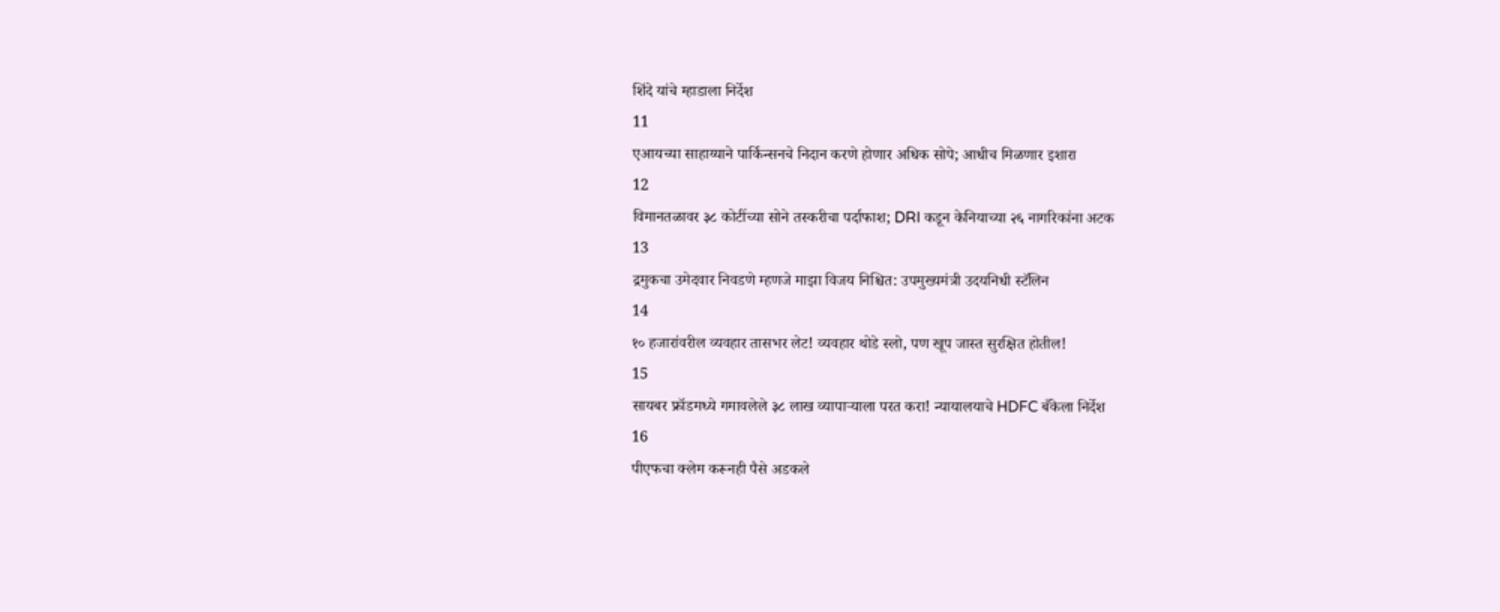शिंदे यांचे म्हाडाला निर्देश
11
एआयच्या साहाय्याने पार्किन्सनचे निदान करणे होणार अधिक सोपे; आधीच मिळणार इशारा
12
विमानतळावर ३८ कोटींच्या सोने तस्करीचा पर्दाफाश; DRI कडून केनियाच्या २६ नागरिकांना अटक
13
द्रमुकचा उमेदवार निवडणे म्हणजे माझा विजय निश्चित: उपमुख्यमंत्री उदयनिधी स्टॅलिन
14
१० हजारांवरील व्यवहार तासभर लेट! व्यवहार थोडे स्लो, पण खूप जास्त सुरक्षित होतील!
15
सायबर फ्रॉडमध्ये गमावलेले ३८ लाख व्यापाऱ्याला परत करा! न्यायालयाचे HDFC बँकेला निर्देश
16
पीएफचा क्लेम करूनही पैसे अडकले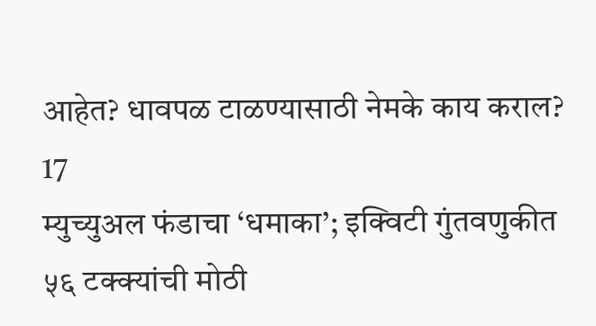आहेत? धावपळ टाळण्यासाठी नेमके काय कराल?
17
म्युच्युअल फंडाचा ‘धमाका’; इक्विटी गुंतवणुकीत ५६ टक्क्यांची मोठी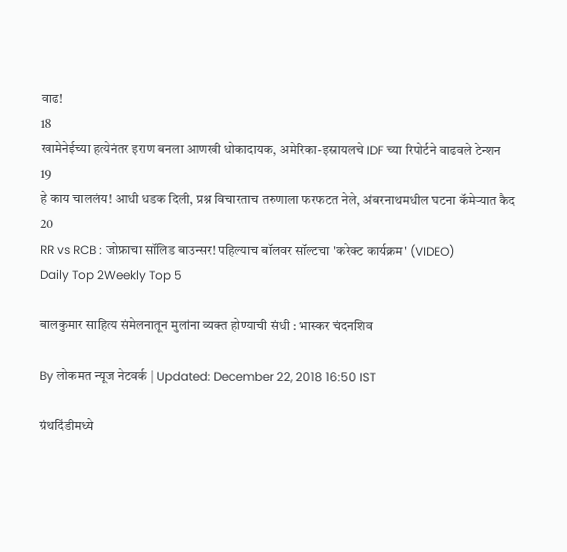वाढ!
18
खामेनेईच्या हत्येनंतर इराण बनला आणखी धोकादायक, अमेरिका-इस्रायलचे IDF च्या रिपोर्टने वाढवले टेन्शन
19
हे काय चाललंय! आधी धडक दिली, प्रश्न विचारताच तरुणाला फरफटत नेले, अंबरनाथमधील घटना कॅमेऱ्यात कैद
20
RR vs RCB : जोफ्राचा सॉलिड बाउन्सर! पहिल्याच बॉलवर सॉल्टचा 'करेक्ट कार्यक्रम' (VIDEO)
Daily Top 2Weekly Top 5

बालकुमार साहित्य संमेलनातून मुलांना व्यक्त होण्याची संधी : भास्कर चंदनशिव

By लोकमत न्यूज नेटवर्क | Updated: December 22, 2018 16:50 IST

ग्रंथदिंडीमध्ये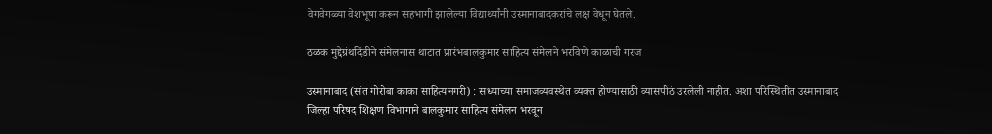वेगवेगळ्या वेशभूषा करून सहभागी झालेल्या विद्यार्थ्यांनी उस्मानाबादकरांचे लक्ष वेधून घेतले.

ठळक मुद्देग्रंथदिंडीने संमेलनास थाटात प्रारंभबालकुमार साहित्य संमेलने भरविणे काळाची गरज

उस्मानाबाद (संत गोरोबा काका साहित्यनगरी) : सध्याच्या समाजव्यवस्थेत व्यक्त होण्यासाठी व्यासपीठं उरलेली नाहीत. अशा परिस्थितीत उस्मानाबाद जिल्हा परिषद शिक्षण विभागाने बालकुमार साहित्य संमेलन भरवून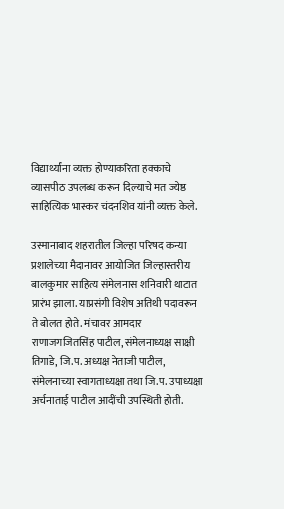विद्यार्थ्यांना व्यक्त होण्याकरिता हक्काचे व्यासपीठ उपलब्ध करून दिल्याचे मत ज्येष्ठ साहित्यिक भास्कर चंदनशिव यांनी व्यक्त केले.

उस्मानाबाद शहरातील जिल्हा परिषद कन्या प्रशालेच्या मैदानावर आयोजित जिल्हास्तरीय बालकुमार साहित्य संमेलनास शनिवारी थाटात प्रारंभ झाला. याप्रसंगी विशेष अतिथी पदावरून ते बोलत होते. मंचावर आमदार राणाजगजितसिंह पाटील, संमेलनाध्यक्ष साक्षी तिगाडे, जि.प. अध्यक्ष नेताजी पाटील, संमेलनाच्या स्वागताध्यक्षा तथा जि.प. उपाध्यक्षा अर्चनाताई पाटील आदींची उपस्थिती होती.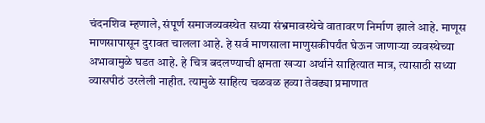चंदनशिव म्हणाले, संपूर्ण समाजव्यवस्थेत सध्या संभ्रमावस्थेचे वातावरण निर्माण झाले आहे. माणूस माणसापासून दुरावत चालला आहे. हे सर्व माणसाला माणुसकीपर्यंत घेऊन जाणाऱ्या व्यवस्थेच्या अभावामुळे घडत आहे. हे चित्र बदलण्याची क्षमता खऱ्या अर्थाने साहित्यात मात्र, त्यासाठी सध्या व्यासपीठं उरलेली नाहीत. त्यामुळे साहित्य चळवळ हव्या तेवढ्या प्रमाणात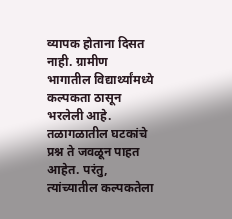व्यापक होताना दिसत नाही. ग्रामीण भागातील विद्यार्थ्यांमध्ये कल्पकता ठासून भरलेली आहे. तळागळातील घटकांचे प्रश्न ते जवळून पाहत आहेत. परंतु, त्यांच्यातील कल्पकतेला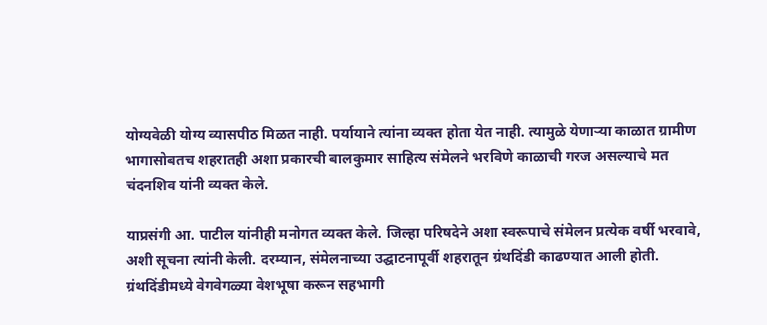योग्यवेळी योग्य व्यासपीठ मिळत नाही. पर्यायाने त्यांना व्यक्त होता येत नाही. त्यामुळे येणाऱ्या काळात ग्रामीण भागासोबतच शहरातही अशा प्रकारची बालकुमार साहित्य संमेलने भरविणे काळाची गरज असल्याचे मत चंदनशिव यांनी व्यक्त केले.

याप्रसंगी आ. पाटील यांनीही मनोगत व्यक्त केले. जिल्हा परिषदेने अशा स्वरूपाचे संमेलन प्रत्येक वर्षी भरवावे, अशी सूचना त्यांनी केली. दरम्यान, संमेलनाच्या उद्घाटनापूर्वी शहरातून ग्रंथदिंडी काढण्यात आली होती. ग्रंथदिंडीमध्ये वेगवेगळ्या वेशभूषा करून सहभागी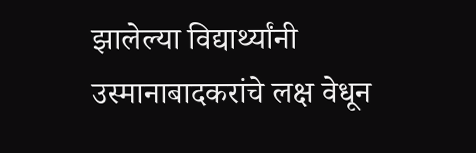झालेल्या विद्यार्थ्यांनी उस्मानाबादकरांचे लक्ष वेधून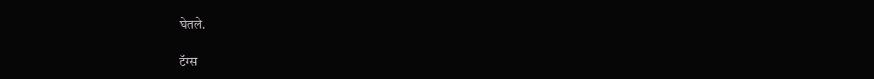घेतले.

टॅग्स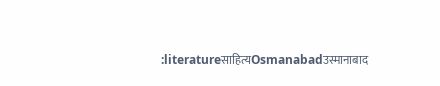:literatureसाहित्यOsmanabadउस्मानाबाद